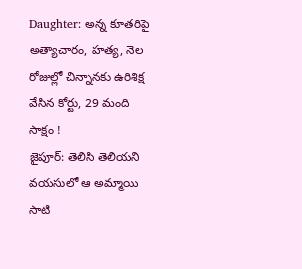Daughter: అన్న కూతరిపై అత్యాచారం, హత్య, నెల రోజుల్లో చిన్నానకు ఉరిశిక్ష వేసిన కోర్టు, 29 మంది సాక్షం !
జైపూర్: తెలిసి తెలియని వయసులో ఆ అమ్మాయి సాటి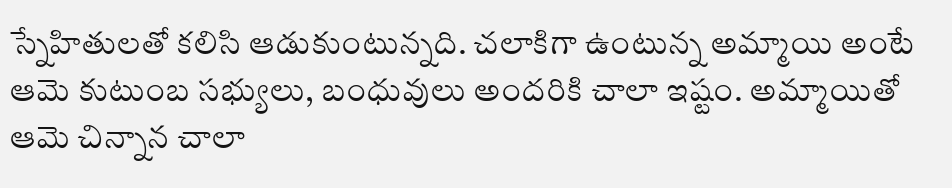స్నేహితులతో కలిసి ఆడుకుంటున్నది. చలాకిగా ఉంటున్న అమ్మాయి అంటే ఆమె కుటుంబ సభ్యులు, బంధువులు అందరికి చాలా ఇష్టం. అమ్మాయితో ఆమె చిన్నాన చాలా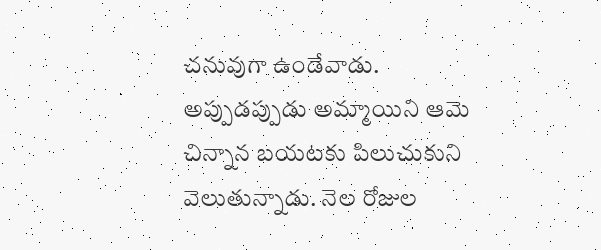చనువుగా ఉండేవాడు. అప్పుడప్పుడు అమ్మాయిని ఆమె చిన్నాన బయటకు పిలుచుకుని వెలుతున్నాడు. నెల రోజుల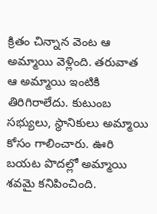క్రితం చిన్నాన వెంట ఆ అమ్మాయి వెళ్లింది. తరువాత ఆ అమ్మాయి ఇంటికి తిరిగిరాలేదు. కుటుంబ సభ్యులు, స్థానికులు అమ్మాయి కోసం గాలించారు. ఊరి బయట పొదల్లో అమ్మాయి శవమై కనిపించింది.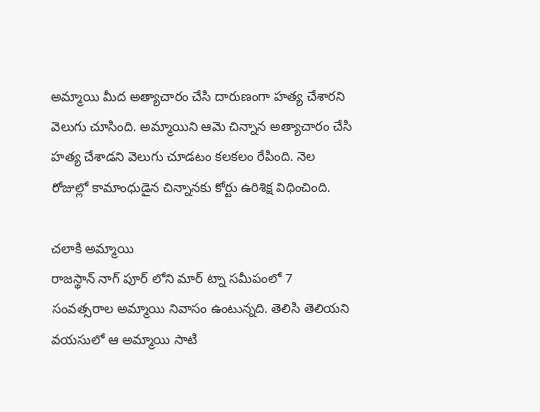అమ్మాయి మీద అత్యాచారం చేసి దారుణంగా హత్య చేశారని వెలుగు చూసింది. అమ్మాయిని ఆమె చిన్నాన అత్యాచారం చేసి హత్య చేశాడని వెలుగు చూడటం కలకలం రేపింది. నెల రోజుల్లో కామాంధుడైన చిన్నానకు కోర్టు ఉరిశిక్ష విధించింది.

చలాకి అమ్మాయి
రాజస్థాన్ నాగ్ పూర్ లోని మార్ ట్నా సమీపంలో 7 సంవత్సరాల అమ్మాయి నివాసం ఉంటున్నది. తెలిసి తెలియని వయసులో ఆ అమ్మాయి సాటి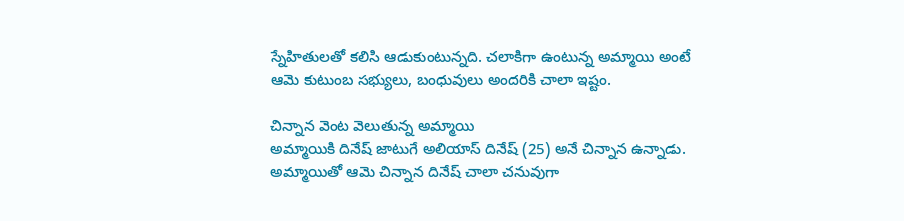స్నేహితులతో కలిసి ఆడుకుంటున్నది. చలాకిగా ఉంటున్న అమ్మాయి అంటే ఆమె కుటుంబ సభ్యులు, బంధువులు అందరికి చాలా ఇష్టం.

చిన్నాన వెంట వెలుతున్న అమ్మాయి
అమ్మాయికి దినేష్ జాటుగే అలియాస్ దినేష్ (25) అనే చిన్నాన ఉన్నాడు. అమ్మాయితో ఆమె చిన్నాన దినేష్ చాలా చనువుగా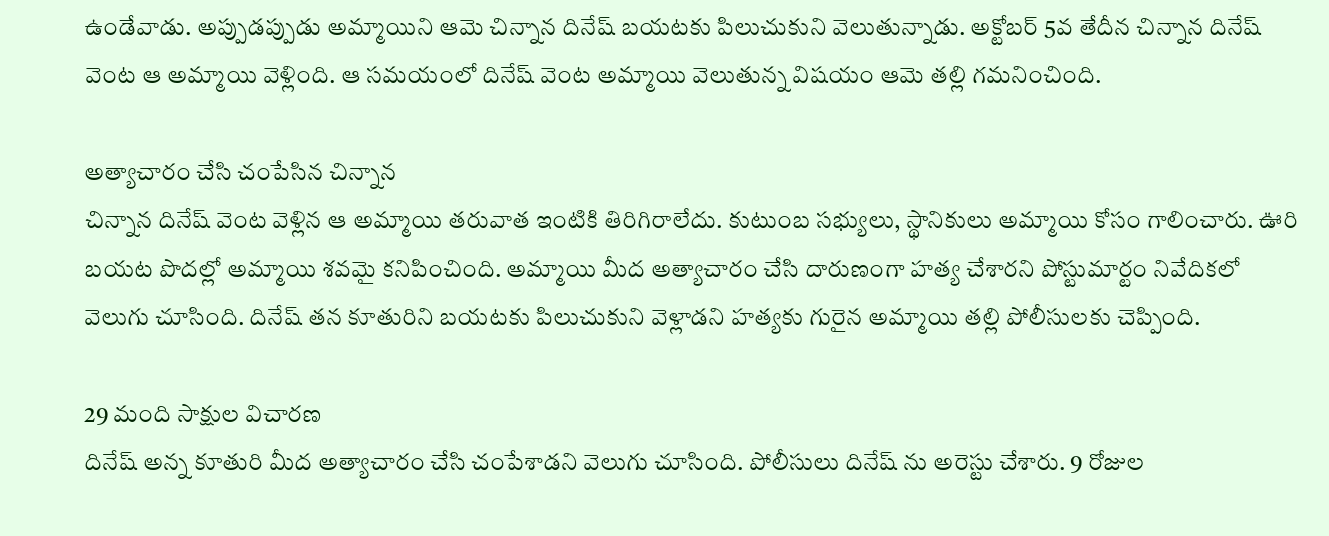ఉండేవాడు. అప్పుడప్పుడు అమ్మాయిని ఆమె చిన్నాన దినేష్ బయటకు పిలుచుకుని వెలుతున్నాడు. అక్టోబర్ 5వ తేదీన చిన్నాన దినేష్ వెంట ఆ అమ్మాయి వెళ్లింది. ఆ సమయంలో దినేష్ వెంట అమ్మాయి వెలుతున్న విషయం ఆమె తల్లి గమనించింది.

అత్యాచారం చేసి చంపేసిన చిన్నాన
చిన్నాన దినేష్ వెంట వెళ్లిన ఆ అమ్మాయి తరువాత ఇంటికి తిరిగిరాలేదు. కుటుంబ సభ్యులు, స్థానికులు అమ్మాయి కోసం గాలించారు. ఊరి బయట పొదల్లో అమ్మాయి శవమై కనిపించింది. అమ్మాయి మీద అత్యాచారం చేసి దారుణంగా హత్య చేశారని పోస్టుమార్టం నివేదికలో వెలుగు చూసింది. దినేష్ తన కూతురిని బయటకు పిలుచుకుని వెళ్లాడని హత్యకు గురైన అమ్మాయి తల్లి పోలీసులకు చెప్పింది.

29 మంది సాక్షుల విచారణ
దినేష్ అన్న కూతురి మీద అత్యాచారం చేసి చంపేశాడని వెలుగు చూసింది. పోలీసులు దినేష్ ను అరెస్టు చేశారు. 9 రోజుల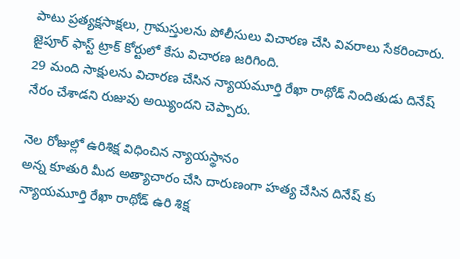పాటు ప్రత్యక్షసాక్షలు, గ్రామస్తులను పోలీసులు విచారణ చేసి వివరాలు సేకరించారు. జైపూర్ ఫాస్ట్ ట్రాక్ కోర్టులో కేసు విచారణ జరిగింది.
29 మంది సాక్షులను విచారణ చేసిన న్యాయమూర్తి రేఖా రాథోడ్ నిందితుడు దినేష్ నేరం చేశాడని రుజువు అయ్యిందని చెప్పారు.

నెల రోజుల్లో ఉరిశిక్ష విధించిన న్యాయస్థానం
అన్న కూతురి మీద అత్యాచారం చేసి దారుణంగా హత్య చేసిన దినేష్ కు న్యాయమూర్తి రేఖా రాథోడ్ ఉరి శిక్ష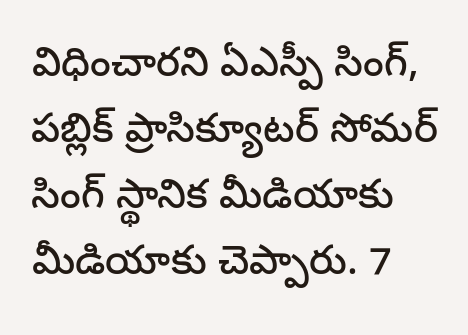విధించారని ఏఎస్పీ సింగ్, పబ్లిక్ ప్రాసిక్యూటర్ సోమర్ సింగ్ స్థానిక మీడియాకు మీడియాకు చెప్పారు. 7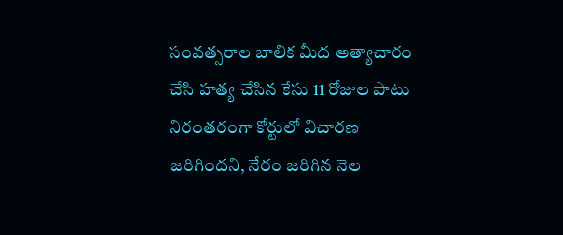సంవత్సరాల బాలిక మీద అత్యాచారం చేసి హత్య చేసిన కేసు 11 రోజుల పాటు నిరంతరంగా కోర్టులో విచారణ జరిగిందని, నేరం జరిగిన నెల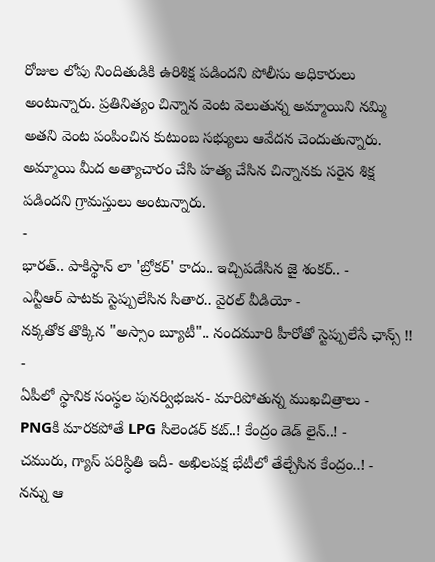రోజుల లోపు నిందితుడికి ఉరిశిక్ష పడిందని పోలీసు అధికారులు అంటున్నారు. ప్రతినిత్యం చిన్నాన వెంట వెలుతున్న అమ్మాయిని నమ్మి అతని వెంట పంపించిన కుటుంబ సభ్యులు ఆవేదన చెందుతున్నారు. అమ్మాయి మీద అత్యాచారం చేసి హత్య చేసిన చిన్నానకు సరైన శిక్ష పడిందని గ్రామస్తులు అంటున్నారు.
-
భారత్.. పాకిస్థాన్ లా 'బ్రోకర్' కాదు.. ఇచ్చిపడేసిన జై శంకర్.. -
ఎన్టీఆర్ పాటకు స్టెప్పులేసిన సితార.. వైరల్ వీడియో -
నక్కతోక తొక్కిన "అస్సాం బ్యూటీ".. నందమూరి హీరోతో స్టెప్పులేసే ఛాన్స్ !! -
ఏపీలో స్థానిక సంస్థల పునర్విభజన- మారిపోతున్న ముఖచిత్రాలు -
PNGకి మారకపోతే LPG సిలెండర్ కట్..! కేంద్రం డెడ్ లైన్..! -
చమురు, గ్యాస్ పరిస్ధితి ఇదీ- అఖిలపక్ష భేటీలో తేల్చేసిన కేంద్రం..! -
నన్ను ఆ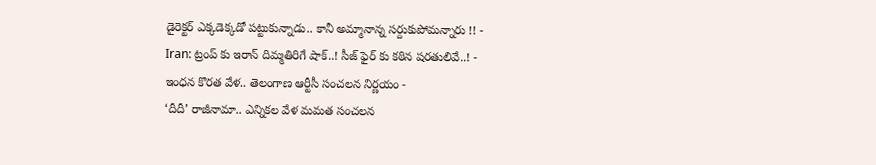డైరెక్టర్ ఎక్కడెక్కడో పట్టుకున్నాడు.. కానీ అమ్మానాన్న సర్దుకుపోమన్నారు !! -
Iran: ట్రంప్ కు ఇరాన్ దిమ్మతిరిగే షాక్..! సీజ్ ఫైర్ కు కఠిన షరతులివే..! -
ఇంధన కొరత వేళ.. తెలంగాణ ఆర్టీసీ సంచలన నిర్ణయం -
‘దీదీ’ రాజీనామా.. ఎన్నికల వేళ మమత సంచలన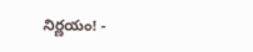నిర్ణయం! -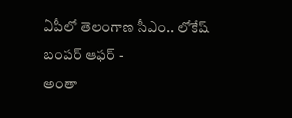ఏపీలో తెలంగాణ సీఎం.. లోకేష్ బంపర్ ఆఫర్ -
అంతా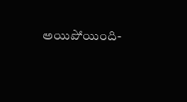అయిపోయింది-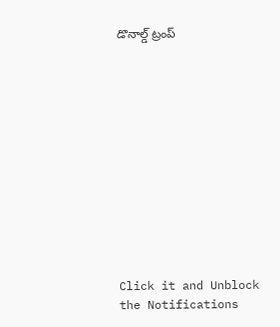డొనాల్డ్ ట్రంప్












Click it and Unblock the Notifications